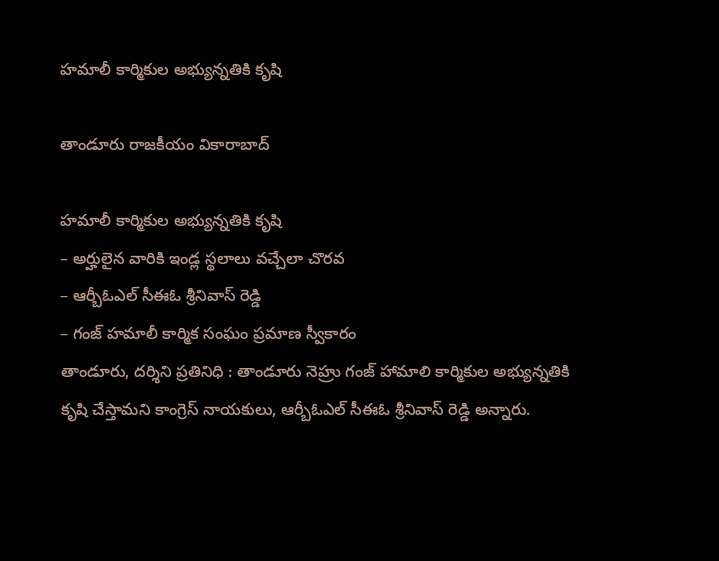హమాలీ కార్మికుల అభ్యున్నతికి కృషి

తాండూరు రాజకీయం వికారాబాద్

హమాలీ కార్మికుల అభ్యున్నతికి కృషి
– అర్హులైన వారికి ఇండ్ల స్థలాలు వచ్చేలా చొరవ
– ఆర్బీఓఎల్ సీఈఓ శ్రీనివాస్ రెడ్డి
– గంజ్ హమాలీ కార్మిక సంఘం ప్రమాణ స్వీకారం
తాండూరు, దర్శిని ప్రతినిధి : తాండూరు నెహ్రు గంజ్ హామాలి కార్మికుల అభ్యున్నతికి కృషి చేస్తామని కాంగ్రెస్ నాయకులు, ఆర్బీఓఎల్ సీఈఓ శ్రీనివాస్ రెడ్డి అన్నారు.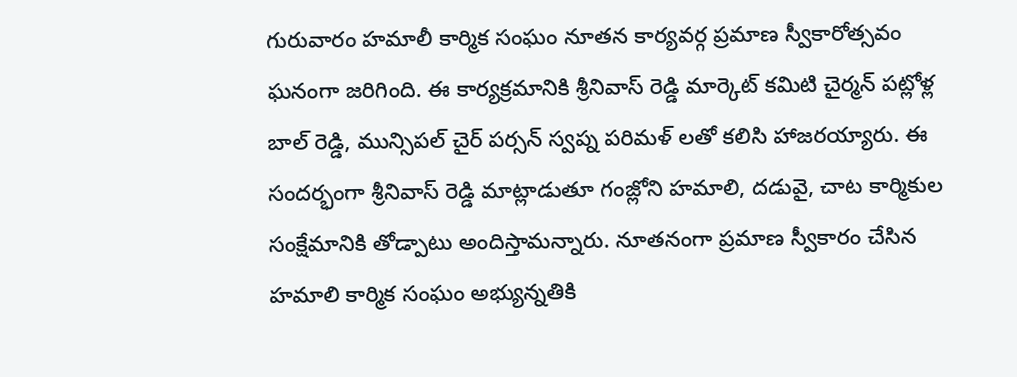గురువారం హమాలీ కార్మిక సంఘం నూతన కార్యవర్గ ప్రమాణ స్వీకారోత్సవం ఘనంగా జరిగింది. ఈ కార్యక్రమానికి శ్రీనివాస్ రెడ్డి మార్కెట్ కమిటి చైర్మన్ పట్లోళ్ల బాల్ రెడ్డి, మున్సిపల్ చైర్ పర్సన్ స్వప్న పరిమళ్ లతో కలిసి హాజరయ్యారు. ఈ సందర్భంగా శ్రీనివాస్ రెడ్డి మాట్లాడుతూ గంజ్లోని హమాలి, దడువై, చాట కార్మికుల సంక్షేమానికి తోడ్పాటు అందిస్తామన్నారు. నూతనంగా ప్రమాణ స్వీకారం చేసిన హమాలి కార్మిక సంఘం అభ్యున్నతికి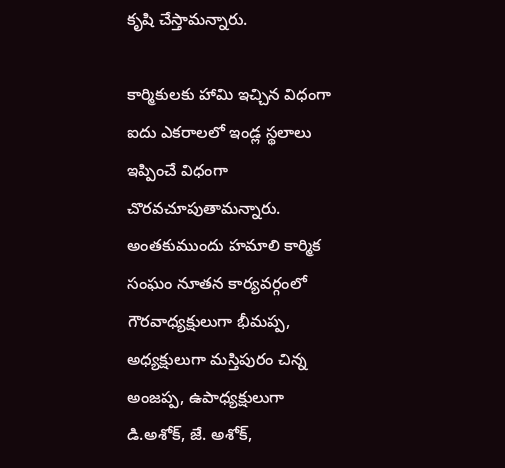కృషి చేస్తామన్నారు.

కార్మికులకు హామి ఇచ్చిన విధంగా ఐదు ఎకరాలలో ఇండ్ల స్థలాలు ఇప్పించే విధంగా చొరవచూపుతామన్నారు. అంతకుముందు హమాలి కార్మిక సంఘం నూతన కార్యవర్గంలో గౌరవాధ్యక్షులుగా భీమప్ప, అధ్యక్షులుగా మస్తిపురం చిన్న అంజప్ప, ఉపాధ్యక్షులుగా డి.అశోక్, జే. అశోక్,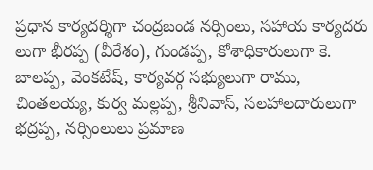ప్రధాన కార్యదర్శిగా చంద్రబండ నర్సింలు, సహాయ కార్యదరు లుగా భీరప్ప (వీరేశం), గుండప్ప, కోశాధికారులుగా కె. బాలప్ప, వెంకటేష్, కార్యవర్గ సభ్యులుగా రాము, చింతలయ్య, కుర్వ మల్లప్ప, శ్రీనివాస్, సలహాలదారులుగా భద్రప్ప, నర్సింలులు ప్రమాణ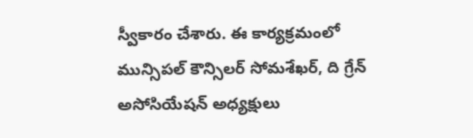స్వీకారం చేశారు. ఈ కార్యక్రమంలో మున్సిపల్ కౌన్సిలర్ సోమశేఖర్, ది గ్రేన్ అసోసియేషన్ అధ్యక్షులు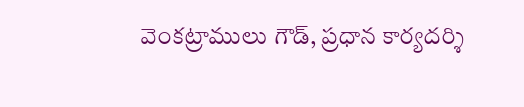వెంకట్రాములు గౌడ్, ప్రధాన కార్యదర్శి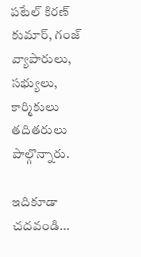పటేల్ కిరణ్ కుమార్, గంజ్ వ్యాపారులు, సభ్యులు, కార్మికులు తదితరులు పాల్గొన్నారు.

ఇదికూడా చదవండి…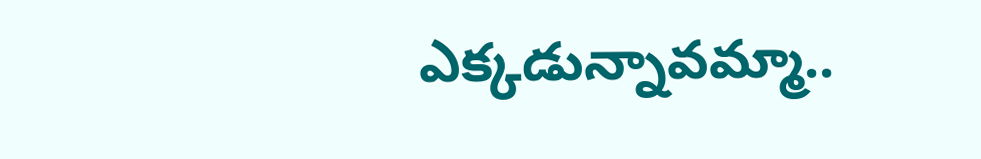ఎక్కడున్నావమ్మా..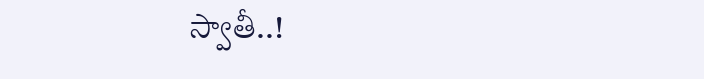స్వాతీ..!